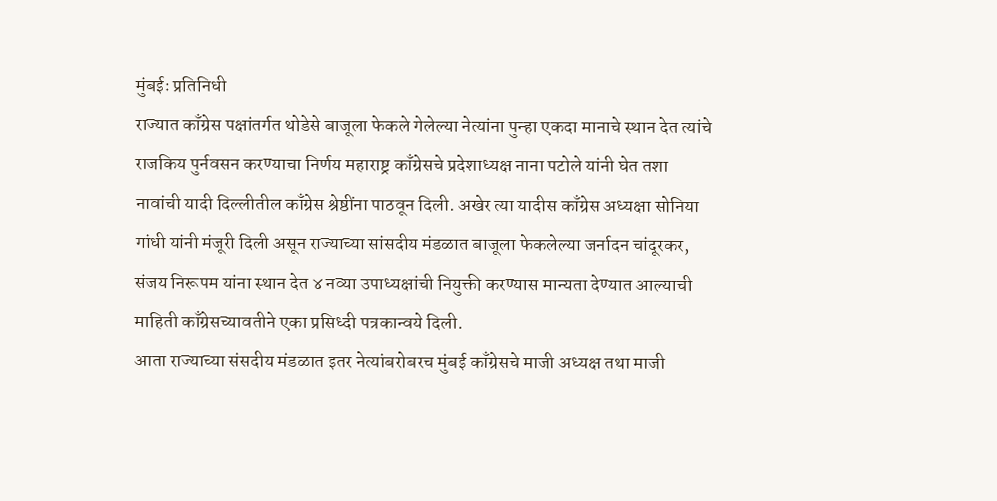मुंबईः प्रतिनिधी
राज्यात काँग्रेस पक्षांतर्गत थोडेसे बाजूला फेकले गेलेल्या नेत्यांना पुन्हा एकदा मानाचे स्थान देत त्यांचे राजकिय पुर्नवसन करण्याचा निर्णय महाराष्ट्र काँग्रेसचे प्रदेशाध्यक्ष नाना पटोले यांनी घेत तशा नावांची यादी दिल्लीतील काँग्रेस श्रेष्ठींना पाठवून दिली. अखेर त्या यादीस काँग्रेस अध्यक्षा सोनिया गांधी यांनी मंजूरी दिली असून राज्याच्या सांसदीय मंडळात बाजूला फेकलेल्या जर्नादन चांदूरकर, संजय निरूपम यांना स्थान देत ४ नव्या उपाध्यक्षांची नियुक्ती करण्यास मान्यता देण्यात आल्याची माहिती काँग्रेसच्यावतीने एका प्रसिध्दी पत्रकान्वये दिली.
आता राज्याच्या संसदीय मंडळात इतर नेत्यांबरोबरच मुंबई काँग्रेसचे माजी अध्यक्ष तथा माजी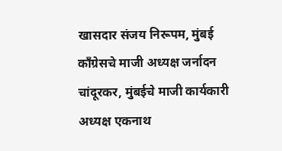खासदार संजय निरूपम, मुंबई काँग्रेसचे माजी अध्यक्ष जर्नादन चांदूरकर, मुंबईचे माजी कार्यकारी अध्यक्ष एकनाथ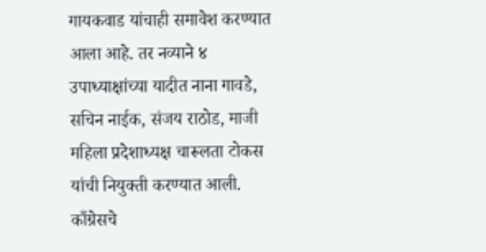गायकवाड यांचाही समावेश करण्यात आला आहे. तर नव्याने ४ उपाध्याक्षांच्या यादीत नाना गावडे, सचिन नाईक, संजय राठोड, माजी महिला प्रदेशाध्यक्ष चारूलता टोकस यांची नियुक्ती करण्यात आली.
काँग्रेसचे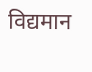विद्यमान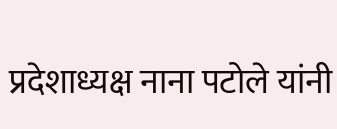प्रदेशाध्यक्ष नाना पटोले यांनी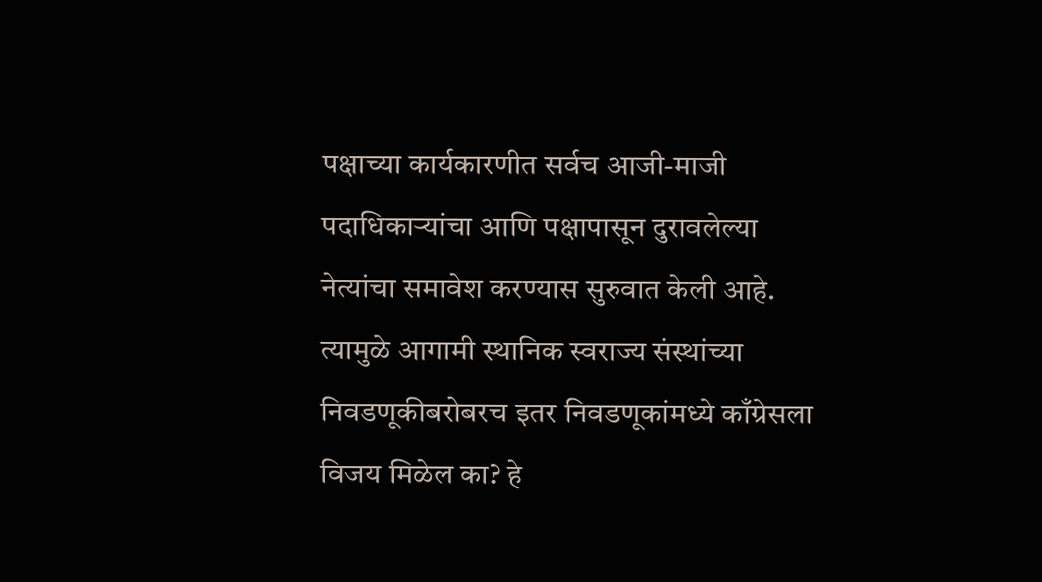पक्षाच्या कार्यकारणीत सर्वच आजी-माजी पदाधिकाऱ्यांचा आणि पक्षापासून दुरावलेल्या नेत्यांचा समावेश करण्यास सुरुवात केली आहे. त्यामुळे आगामी स्थानिक स्वराज्य संस्थांच्या निवडणूकीबरोबरच इतर निवडणूकांमध्ये काँग्रेसला विजय मिळेल का? हे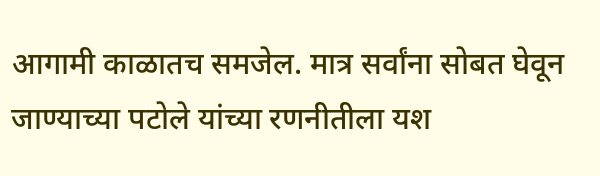आगामी काळातच समजेल. मात्र सर्वांना सोबत घेवून जाण्याच्या पटोले यांच्या रणनीतीला यश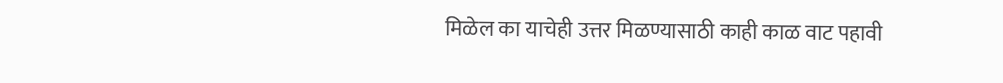मिळेल का याचेही उत्तर मिळण्यासाठी काही काळ वाट पहावी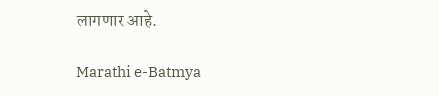लागणार आहे.

Marathi e-Batmya